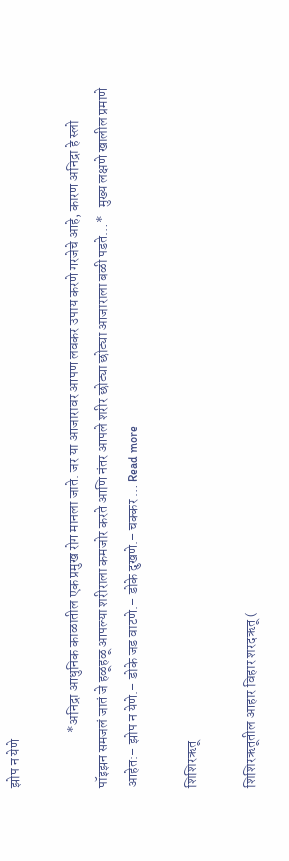झोप न येणे

                    *अनिद्रा आधुनिक काळातील एक प्रमुख रोग मानला जाते. जर या आजारावर आपण लवकर उपाय करणे गरजेचे आहे, कारण अनिद्रा हे स्लो पॉइझन समजलं जातं जे हळूहळू आपल्या शरीराला कमजोर करते आणि नंतर आपले शरीर छोट्या छोट्या आजाराला बळी पडते…*   मुख्य लक्षणे खालील प्रमाणे आहेत:– झोप न येणे.– डोके जड वाटणे.– डोके दुखणे.– चक्कर … Read more

शिशिरऋतू

शिशिरऋतूतील आहार विहार शरदऋतू (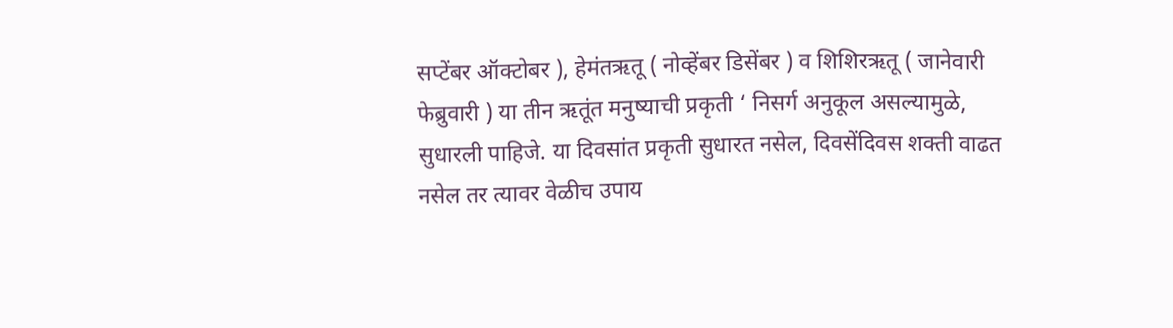सप्टेंबर ऑक्टोबर ), हेमंतऋतू ( नोव्हेंबर डिसेंबर ) व शिशिरऋतू ( जानेवारी फेब्रुवारी ) या तीन ऋतूंत मनुष्याची प्रकृती ‘ निसर्ग अनुकूल असल्यामुळे, सुधारली पाहिजे. या दिवसांत प्रकृती सुधारत नसेल, दिवसेंदिवस शक्ती वाढत नसेल तर त्यावर वेळीच उपाय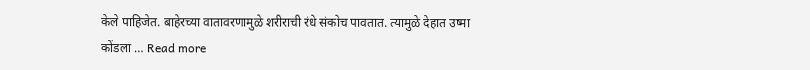केले पाहिजेत. बाहेरच्या वातावरणामुळे शरीराची रंधे संकोच पावतात. त्यामुळे देहात उष्मा कोंडला … Read more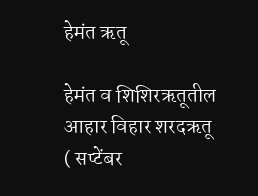हेमंत ऋतू

हेमंत व शिशिरऋतूतील आहार विहार शरदऋतू ( सप्टेंबर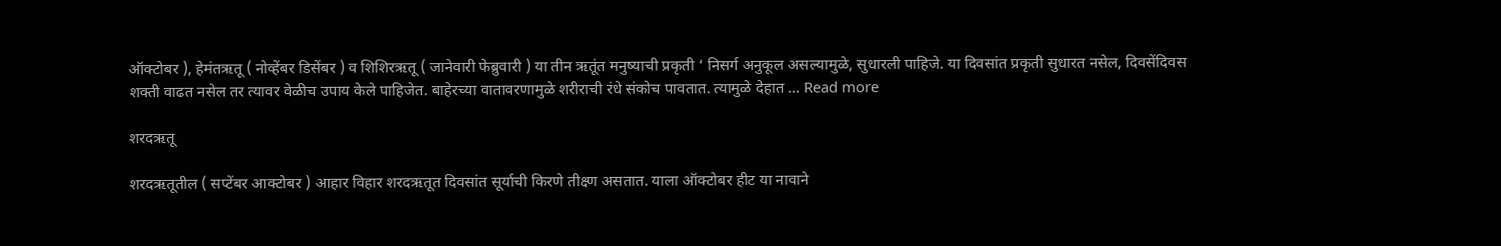ऑक्टोबर ), हेमंतऋतू ( नोव्हेंबर डिसेंबर ) व शिशिरऋतू ( जानेवारी फेब्रुवारी ) या तीन ऋतूंत मनुष्याची प्रकृती ‘ निसर्ग अनुकूल असल्यामुळे, सुधारली पाहिजे. या दिवसांत प्रकृती सुधारत नसेल, दिवसेंदिवस शक्ती वाढत नसेल तर त्यावर वेळीच उपाय केले पाहिजेत. बाहेरच्या वातावरणामुळे शरीराची रंधे संकोच पावतात. त्यामुळे देहात … Read more

शरदऋतू

शरदऋतूतील ( सप्टेंबर आक्टोबर ) आहार विहार शरदऋतूत दिवसांत सूर्याची किरणे तीक्ष्ण असतात. याला ऑक्टोबर हीट या नावाने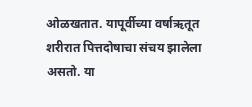ओळखतात. यापूर्वीच्या वर्षाऋतूत शरीरात पित्तदोषाचा संचय झालेला असतो. या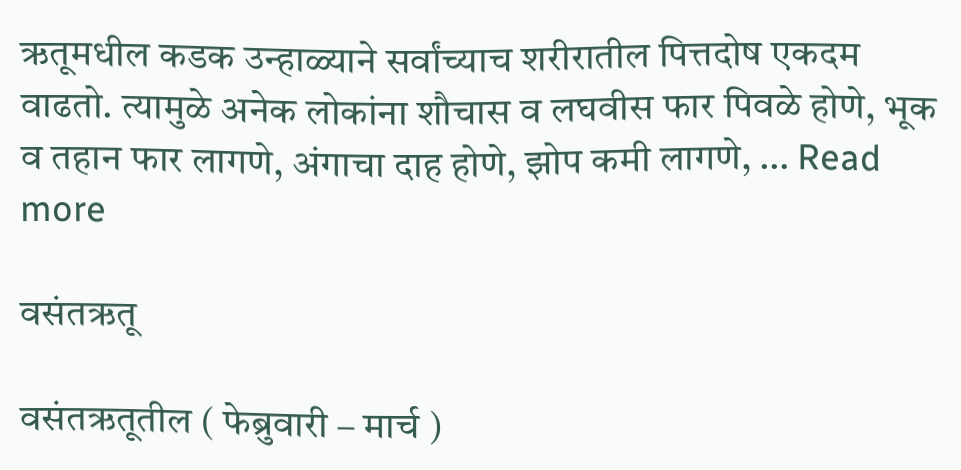ऋतूमधील कडक उन्हाळ्याने सर्वांच्याच शरीरातील पित्तदोष एकदम वाढतो. त्यामुळे अनेक लोकांना शौचास व लघवीस फार पिवळे होणे, भूक व तहान फार लागणे, अंगाचा दाह होणे, झोप कमी लागणे, … Read more

वसंतऋतू

वसंतऋतूतील ( फेब्रुवारी – मार्च )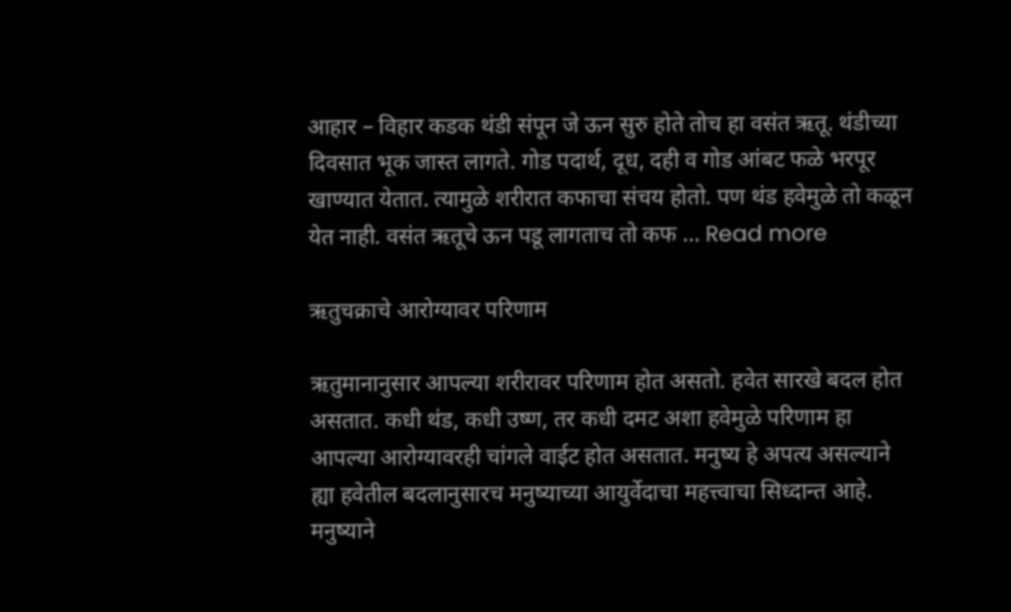आहार – विहार कडक थंडी संपून जे ऊन सुरु होते तोच हा वसंत ऋतू. थंडीच्या दिवसात भूक जास्त लागते. गोड पदार्थ, दूध, दही व गोड आंबट फळे भरपूर खाण्यात येतात. त्यामुळे शरीरात कफाचा संचय होतो. पण थंड हवेमुळे तो कळून येत नाही. वसंत ऋतूचे ऊन पडू लागताच तो कफ … Read more

ऋतुचक्राचे आरोग्यावर परिणाम

ऋतुमानानुसार आपल्या शरीरावर परिणाम होत असतो. हवेत सारखे बदल होत असतात. कधी थंड, कधी उष्ण, तर कधी दमट अशा हवेमुळे परिणाम हा आपल्या आरोग्यावरही चांगले वाईट होत असतात. मनुष्य हे अपत्य असल्याने ह्या हवेतील बदलानुसारच मनुष्याच्या आयुर्वेदाचा महत्त्वाचा सिध्दान्त आहे. मनुष्याने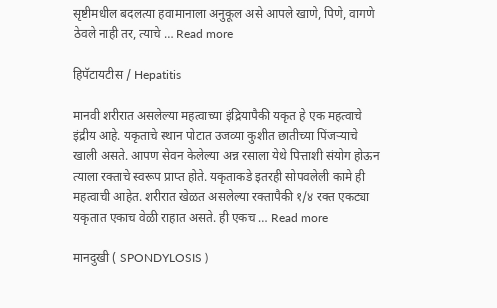सृष्टीमधील बदलत्या हवामानाला अनुकूल असे आपले खाणे, पिणे, वागणे ठेवले नाही तर, त्याचे … Read more

हिपॅटायटीस / Hepatitis

मानवी शरीरात असलेल्या महत्वाच्या इंद्रियापैकी यकृत हे एक महत्वाचे इंद्रीय आहे. यकृताचे स्थान पोटात उजव्या कुशीत छातीच्या पिंजऱ्याचे खाली असते. आपण सेवन केलेल्या अन्न रसाला येथे पित्ताशी संयोग होऊन त्याला रक्ताचे स्वरूप प्राप्त होते. यकृताकडे इतरही सोपवलेली कामे ही महत्वाची आहेत. शरीरात खेळत असलेल्या रक्तापैकी १/४ रक्त एकट्या यकृतात एकाच वेळी राहात असते. ही एकच … Read more

मानदुखी ( SPONDYLOSIS )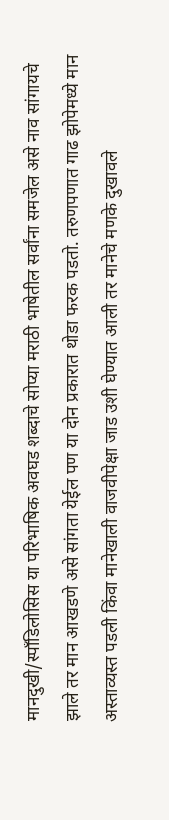मानदुखी/स्पाँडिलोसिस या परिभाषिक अवघड शब्दाचे सोप्या मराठी भाषेतील सर्वांना समजेल असे नाव सांगायचे झाले तर मान आखडणे असे सांगता येईल पण या दोन प्रकारात थोडा फरक पडतो. तरुणपणात गाढ झोपेमध्ये मान अस्ताव्यस्त पडली किंवा मानेखाली वाजवीपेक्षा जाड उशी घेण्यात आली तर मानेचे मणके दुखावले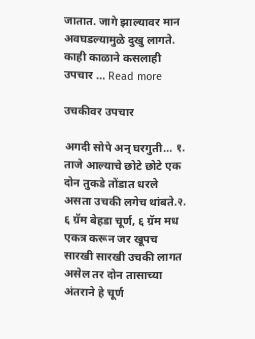जातात. जागे झाल्यावर मान अवघडल्यामुळे दुखु लागते. काही काळाने कसलाही उपचार … Read more

उचकीवर उपचार

अगदी सोपे अन् घरगुती… १. ताजे आल्याचे छोटे छोटे एक दोन तुकडे तोंडात धरले असता उचकी लगेच थांबते.२. ६ ग्रॅम बेहडा चूर्ण, ६ ग्रॅम मध एकत्र करून जर खूपच सारखी सारखी उचकी लागत असेल तर दोन तासाच्या अंतराने हे चूर्ण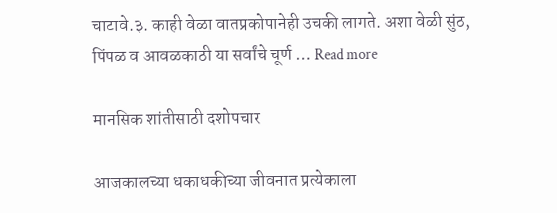चाटावे.३. काही वेळा वातप्रकोपानेही उचकी लागते. अशा वेळी सुंठ, पिंपळ व आवळकाठी या सर्वांचे चूर्ण … Read more

मानसिक शांतीसाठी दशोपचार

आजकालच्या धकाधकीच्या जीवनात प्रत्येकाला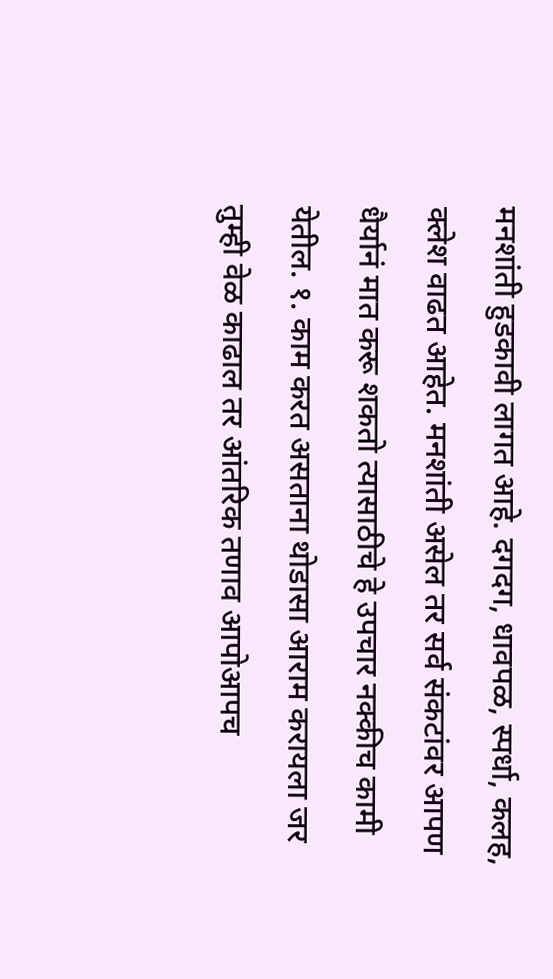मनशांती हुडकावी लागत आहे. दगदग, धावपळ, स्पर्धा, कलह, क्लेश वाढत आहेत. मनशांती असेल तर सर्व संकटांवर आपण धैर्यानं मात करू शकतो त्यासाठीचे हे उपचार नक्कीच कामी येतील. १. काम करत असताना थोडासा आराम करायला जर तुम्ही वेळ काढाल तर आंतरिक तणाव आपोआपच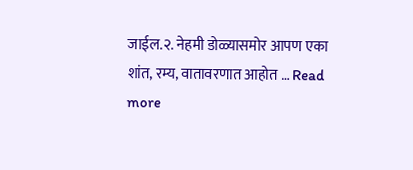जाईल.२. नेहमी डोळ्यासमोर आपण एका शांत, रम्य, वातावरणात आहोत … Read more